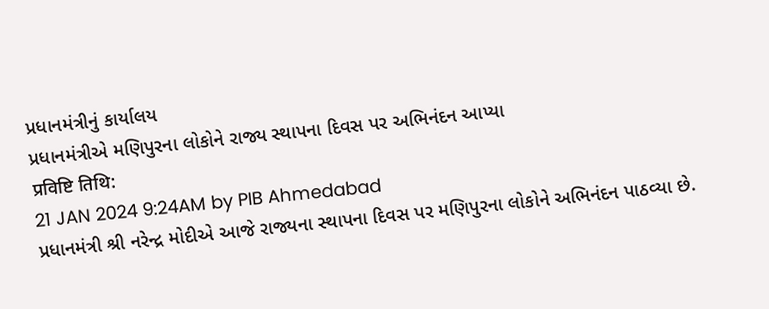પ્રધાનમંત્રીનું કાર્યાલય
પ્રધાનમંત્રીએ મણિપુરના લોકોને રાજ્ય સ્થાપના દિવસ પર અભિનંદન આપ્યા
प्रविष्टि तिथि:
21 JAN 2024 9:24AM by PIB Ahmedabad
પ્રધાનમંત્રી શ્રી નરેન્દ્ર મોદીએ આજે રાજ્યના સ્થાપના દિવસ પર મણિપુરના લોકોને અભિનંદન પાઠવ્યા છે.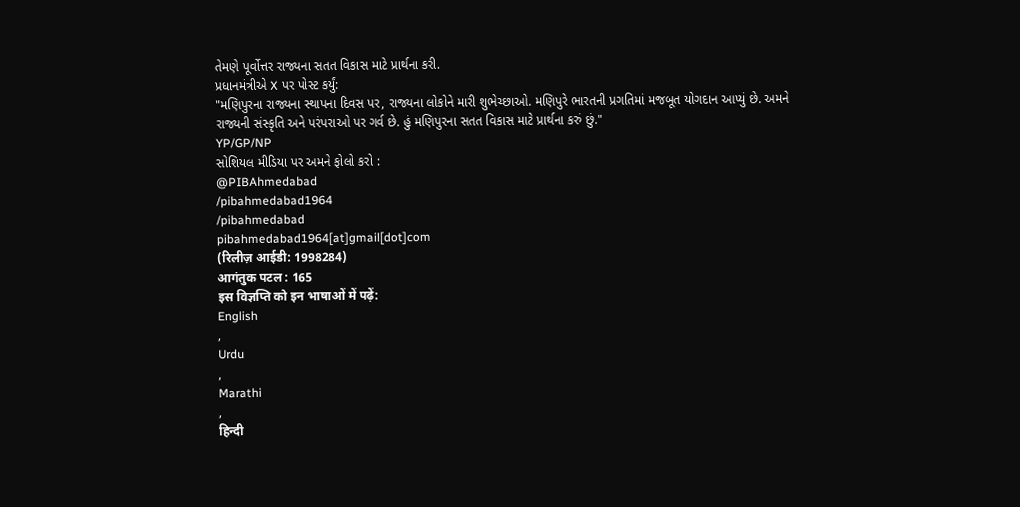તેમણે પૂર્વોત્તર રાજ્યના સતત વિકાસ માટે પ્રાર્થના કરી.
પ્રધાનમંત્રીએ X પર પોસ્ટ કર્યું:
"મણિપુરના રાજ્યના સ્થાપના દિવસ પર, રાજ્યના લોકોને મારી શુભેચ્છાઓ. મણિપુરે ભારતની પ્રગતિમાં મજબૂત યોગદાન આપ્યું છે. અમને રાજ્યની સંસ્કૃતિ અને પરંપરાઓ પર ગર્વ છે. હું મણિપુરના સતત વિકાસ માટે પ્રાર્થના કરું છું."
YP/GP/NP
સોશિયલ મીડિયા પર અમને ફોલો કરો :
@PIBAhmedabad
/pibahmedabad1964
/pibahmedabad
pibahmedabad1964[at]gmail[dot]com
(रिलीज़ आईडी: 1998284)
आगंतुक पटल : 165
इस विज्ञप्ति को इन भाषाओं में पढ़ें:
English
,
Urdu
,
Marathi
,
हिन्दी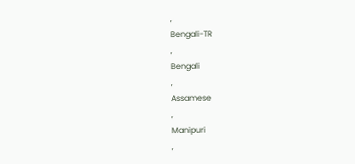,
Bengali-TR
,
Bengali
,
Assamese
,
Manipuri
,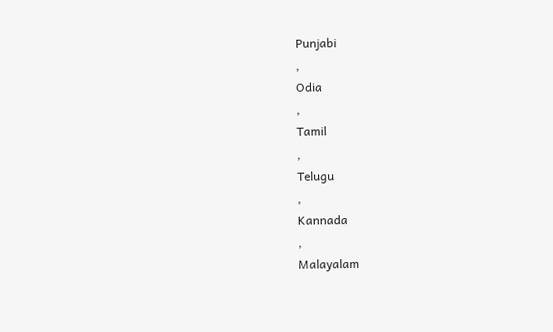Punjabi
,
Odia
,
Tamil
,
Telugu
,
Kannada
,
Malayalam